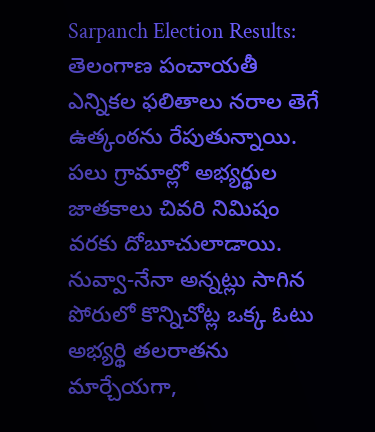Sarpanch Election Results: తెలంగాణ పంచాయతీ ఎన్నికల ఫలితాలు నరాల తెగే ఉత్కంఠను రేపుతున్నాయి. పలు గ్రామాల్లో అభ్యర్థుల జాతకాలు చివరి నిమిషం వరకు దోబూచులాడాయి. నువ్వా-నేనా అన్నట్లు సాగిన పోరులో కొన్నిచోట్ల ఒక్క ఓటు అభ్యర్థి తలరాతను మార్చేయగా,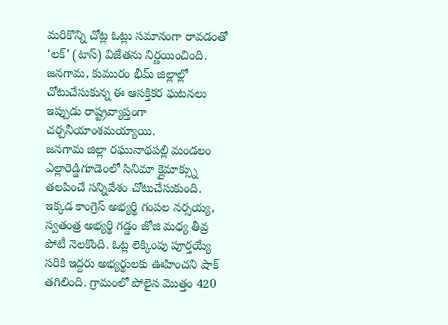మరికొన్ని చోట్ల ఓట్లు సమానంగా రావడంతో ‘లక్’ (టాస్) విజేతను నిర్ణయించింది. జనగామ, కుమురం భీమ్ జిల్లాల్లో చోటుచేసుకున్న ఈ ఆసక్తికర ఘటనలు ఇప్పుడు రాష్ట్రవ్యాప్తంగా చర్చనీయాంశమయ్యాయి.
జనగామ జిల్లా రఘునాథపల్లి మండలం ఎల్లారెడ్డిగూడెంలో సినిమా క్లైమాక్స్ను తలపించే సన్నివేశం చోటుచేసుకుంది. ఇక్కడ కాంగ్రెస్ అభ్యర్థి గంపల నర్సయ్య, స్వతంత్ర అభ్యర్థి గడ్డం జోజి మధ్య తీవ్ర పోటీ నెలకొంది. ఓట్ల లెక్కింపు పూర్తయ్యే సరికి ఇద్దరు అభ్యర్థులకు ఊహించని షాక్ తగిలింది. గ్రామంలో పోలైన మొత్తం 420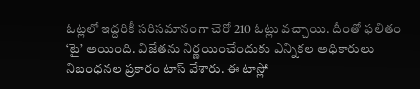ఓట్లలో ఇద్దరికీ సరిసమానంగా చెరో 210 ఓట్లు వచ్చాయి. దీంతో ఫలితం ‘టై’ అయింది. విజేతను నిర్ణయించేందుకు ఎన్నికల అధికారులు నిబంధనల ప్రకారం టాస్ వేశారు. ఈ టాస్లో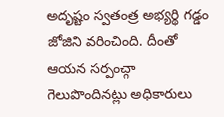అదృష్టం స్వతంత్ర అభ్యర్థి గడ్డం జోజిని వరించింది. దీంతో ఆయన సర్పంచ్గా గెలుపొందినట్లు అధికారులు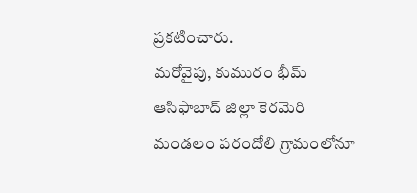ప్రకటించారు.
మరోవైపు, కుమురం భీమ్ ఆసిఫాబాద్ జిల్లా కెరమెరి మండలం పరందోలి గ్రామంలోనూ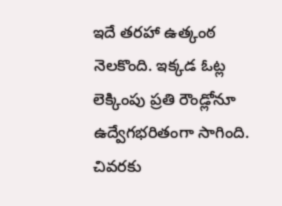ఇదే తరహా ఉత్కంఠ నెలకొంది. ఇక్కడ ఓట్ల లెక్కింపు ప్రతి రౌండ్లోనూ ఉద్వేగభరితంగా సాగింది. చివరకు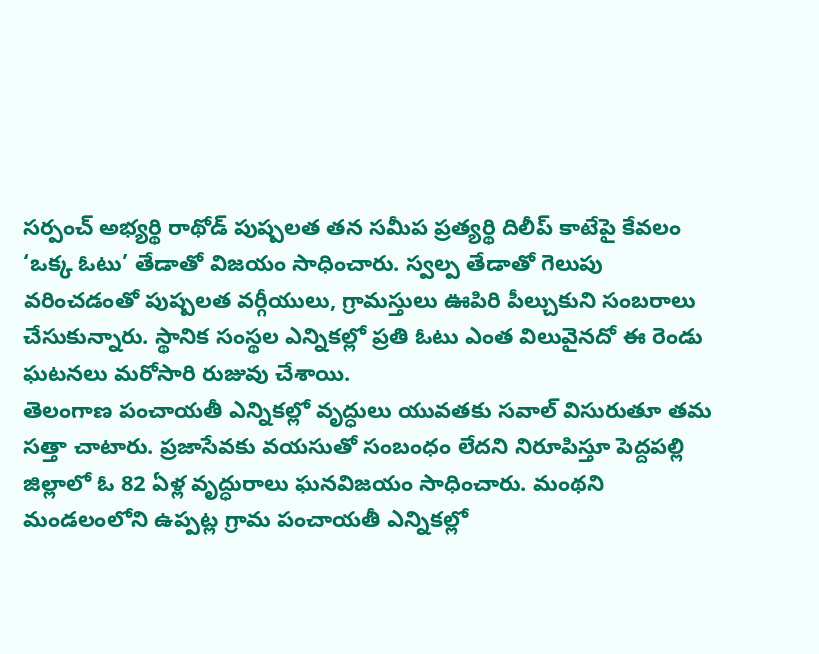సర్పంచ్ అభ్యర్థి రాథోడ్ పుష్పలత తన సమీప ప్రత్యర్థి దిలీప్ కాటేపై కేవలం ‘ఒక్క ఓటు’ తేడాతో విజయం సాధించారు. స్వల్ప తేడాతో గెలుపు వరించడంతో పుష్పలత వర్గీయులు, గ్రామస్తులు ఊపిరి పీల్చుకుని సంబరాలు చేసుకున్నారు. స్థానిక సంస్థల ఎన్నికల్లో ప్రతి ఓటు ఎంత విలువైనదో ఈ రెండు ఘటనలు మరోసారి రుజువు చేశాయి.
తెలంగాణ పంచాయతీ ఎన్నికల్లో వృద్ధులు యువతకు సవాల్ విసురుతూ తమ సత్తా చాటారు. ప్రజాసేవకు వయసుతో సంబంధం లేదని నిరూపిస్తూ పెద్దపల్లి జిల్లాలో ఓ 82 ఏళ్ల వృద్ధురాలు ఘనవిజయం సాధించారు. మంథని మండలంలోని ఉప్పట్ల గ్రామ పంచాయతీ ఎన్నికల్లో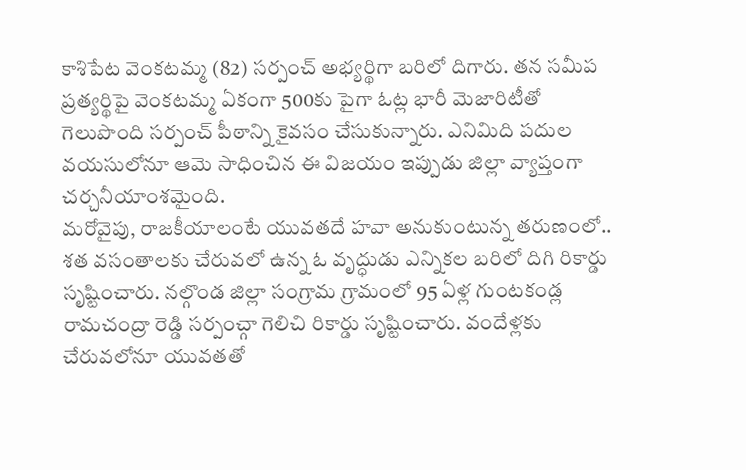కాశిపేట వెంకటమ్మ (82) సర్పంచ్ అభ్యర్థిగా బరిలో దిగారు. తన సమీప ప్రత్యర్థిపై వెంకటమ్మ ఏకంగా 500కు పైగా ఓట్ల భారీ మెజారిటీతో గెలుపొంది సర్పంచ్ పీఠాన్ని కైవసం చేసుకున్నారు. ఎనిమిది పదుల వయసులోనూ ఆమె సాధించిన ఈ విజయం ఇప్పుడు జిల్లా వ్యాప్తంగా చర్చనీయాంశమైంది.
మరోవైపు, రాజకీయాలంటే యువతదే హవా అనుకుంటున్న తరుణంలో.. శత వసంతాలకు చేరువలో ఉన్న ఓ వృద్ధుడు ఎన్నికల బరిలో దిగి రికార్డు సృష్టించారు. నల్గొండ జిల్లా సంగ్రామ గ్రామంలో 95 ఏళ్ల గుంటకండ్ల రామచంద్రా రెడ్డి సర్పంచ్గా గెలిచి రికార్డు సృష్టించారు. వందేళ్లకు చేరువలోనూ యువతతో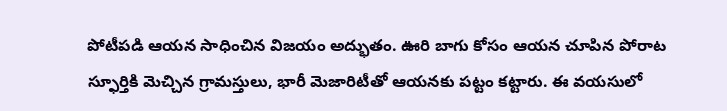పోటీపడి ఆయన సాధించిన విజయం అద్భుతం. ఊరి బాగు కోసం ఆయన చూపిన పోరాట స్ఫూర్తికి మెచ్చిన గ్రామస్తులు, భారీ మెజారిటీతో ఆయనకు పట్టం కట్టారు. ఈ వయసులో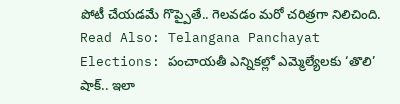పోటీ చేయడమే గొప్పైతే.. గెలవడం మరో చరిత్రగా నిలిచింది.
Read Also: Telangana Panchayat Elections: పంచాయతీ ఎన్నికల్లో ఎమ్మెల్యేలకు ‘తొలి’ షాక్.. ఇలా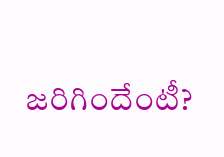జరిగిందేంటీ?